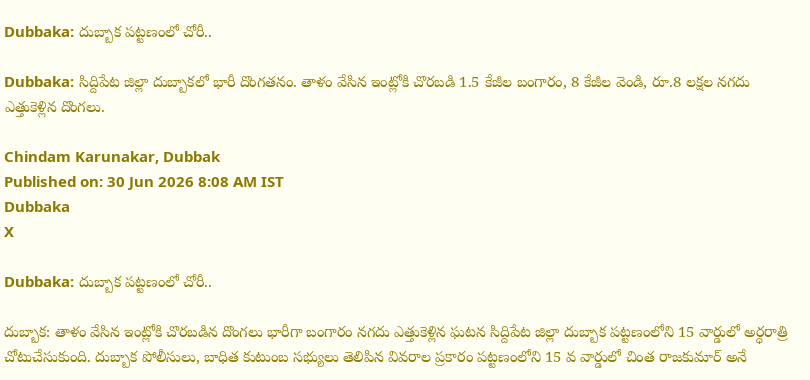Dubbaka: దుబ్బాక పట్టణంలో చోరీ..

Dubbaka: సిద్దిపేట జిల్లా దుబ్బాకలో భారీ దొంగతనం. తాళం వేసిన ఇంట్లోకి చొరబడి 1.5 కేజీల బంగారం, 8 కేజీల వెండి, రూ.8 లక్షల నగదు ఎత్తుకెళ్లిన దొంగలు.

Chindam Karunakar, Dubbak
Published on: 30 Jun 2026 8:08 AM IST
Dubbaka
X

Dubbaka: దుబ్బాక పట్టణంలో చోరీ..

దుబ్బాక: తాళం వేసిన ఇంట్లోకి చొరబడిన దొంగలు భారీగా బంగారం నగదు ఎత్తుకెళ్లిన ఘటన సిద్దిపేట జిల్లా దుబ్బాక పట్టణంలోని 15 వార్డులో అర్ధరాత్రి చోటుచేసుకుంది. దుబ్బాక పోలీసులు, బాధిత కుటుంబ సభ్యులు తెలిపిన వివరాల ప్రకారం పట్టణంలోని 15 వ వార్డులో చింత రాజకుమార్ అనే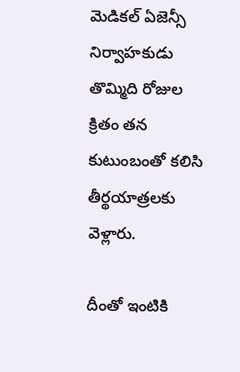మెడికల్ ఏజెన్సీ నిర్వాహకుడు తొమ్మిది రోజుల క్రితం తన కుటుంబంతో కలిసి తీర్థయాత్రలకు వెళ్లారు.

దీంతో ఇంటికి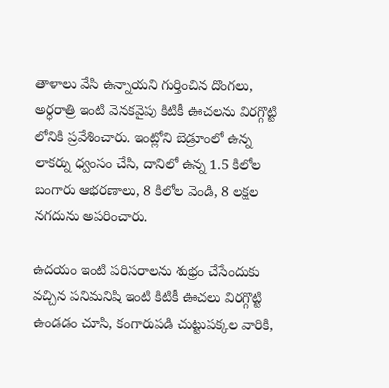తాళాలు వేసి ఉన్నాయని గుర్తించిన దొంగలు, అర్ధరాత్రి ఇంటి వెనకవైపు కిటికీ ఊచలను విరగ్గొట్టి లోనికి ప్రవేశించారు. ఇంట్లోని బెడ్రూంలో ఉన్న లాకర్ను ధ్వంసం చేసి, దానిలో ఉన్న 1.5 కిలోల బంగారు ఆభరణాలు, 8 కిలోల వెండి, 8 లక్షల నగదును అపరించారు.

ఉదయం ఇంటి పరిసరాలను శుభ్రం చేసేందుకు వచ్చిన పనిమనిషి ఇంటి కిటికీ ఊచలు విరగ్గొట్టి ఉండడం చూసి, కంగారుపడి చుట్టుపక్కల వారికి,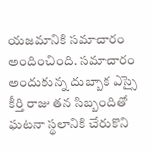యజమానికి సమాచారం అందించింది. సమాచారం అందుకున్న దుబ్బాక ఎస్సై కీర్తి రాజు తన సిబ్బందితో ఘటనా స్థలానికి చేరుకొని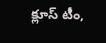క్లూస్ టీం,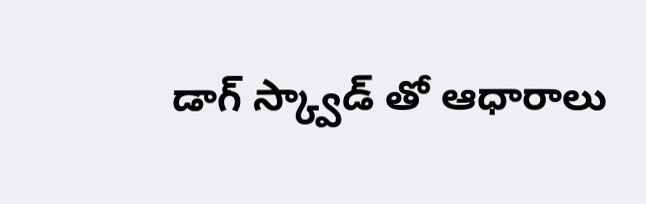డాగ్ స్క్వాడ్ తో ఆధారాలు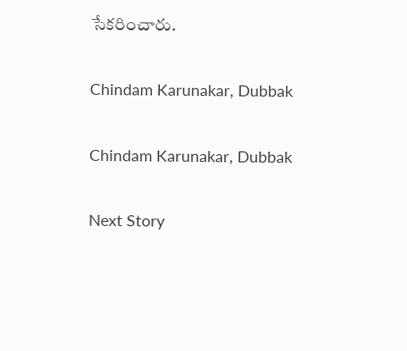సేకరించారు.

Chindam Karunakar, Dubbak

Chindam Karunakar, Dubbak

Next Story